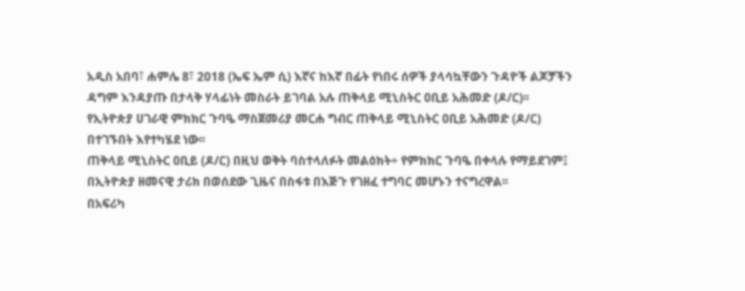አዲስ አበባ፣ ሐምሌ 8፣ 2018 (ኤፍ ኤም ሲ) እኛና ከእኛ በፊት የነበሩ ሰዎች ያላሳኳቸውን ጉዳዮች ልጆቻችን ዳግም እንዳያጡ በታላቅ ሃላፊነት መስራት ይገባል አሉ ጠቅላይ ሚኒስትር ዐቢይ አሕመድ (ዶ/ር)፡፡
የኢትዮጵያ ሀገራዊ ምክክር ጉባዔ ማስጀመሪያ መርሐ ግብር ጠቅላይ ሚኒስትር ዐቢይ አሕመድ (ዶ/ር) በተገኙበት እየተካሄደ ነው፡፡
ጠቅላይ ሚኒስትር ዐቢይ (ዶ/ር) በዚህ ወቅት ባስተላለፉት መልዕክት÷ የምክክር ጉባዔ በቀላሉ የማይደገም፤ በኢትዮጵያ ዘመናዊ ታሪክ በወሰደው ጊዜና በስፋቱ በእጅጉ የገዘፈ ተግባር መሆኑን ተናግረዋል፡፡
በአፍሪካ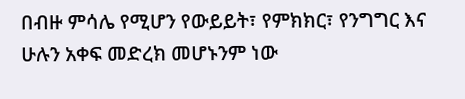በብዙ ምሳሌ የሚሆን የውይይት፣ የምክክር፣ የንግግር እና ሁሉን አቀፍ መድረክ መሆኑንም ነው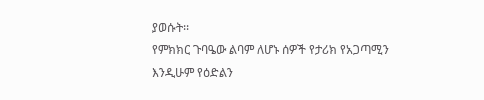ያወሱት፡፡
የምክክር ጉባዔው ልባም ለሆኑ ሰዎች የታሪክ የአጋጣሚን እንዲሁም የዕድልን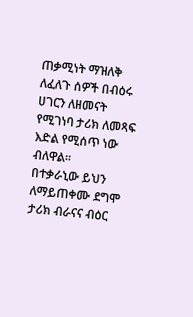ጠቃሚነት ማዝለቅ ለፈለጉ ሰዎች በብዕሩ ሀገርን ለዘመናት የሚገነባ ታሪክ ለመጻፍ እድል የሚሰጥ ነው ብለዋል፡፡
በተቃራኒው ይህን ለማይጠቀሙ ደግሞ ታሪክ ብራናና ብዕር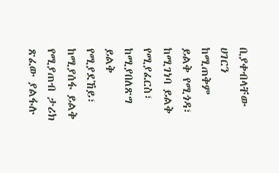ቢያቀብላቸው ሀገርን ከሚጠቅም ይልቅ የሚጎዳ፣ ከሚገነባ ይልቅ የሚያፈርስ፣ ከሚያበለጽግ ይልቅ የሚያደኸይ፣ ከሚያሰፋ ይልቅ የሚያጠብ ታሪክ ጽፈው ያልፋሉ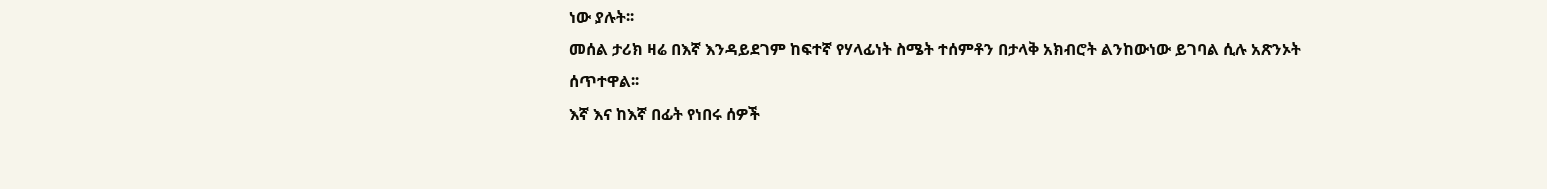ነው ያሉት፡፡
መሰል ታሪክ ዛሬ በእኛ እንዳይደገም ከፍተኛ የሃላፊነት ስሜት ተሰምቶን በታላቅ አክብሮት ልንከውነው ይገባል ሲሉ አጽንኦት ሰጥተዋል፡፡
እኛ እና ከእኛ በፊት የነበሩ ሰዎች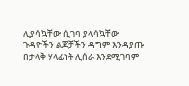ሊያሳኳቸው ሲገባ ያላሳኳቸው ጉዳዮችን ልጆቻችን ዳግም እንዳያጡ በታላቅ ሃላፊነት ሊሰራ እንደሚገባም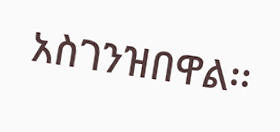አስገንዝበዋል፡፡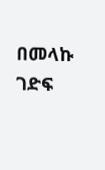በመላኩ ገድፍ